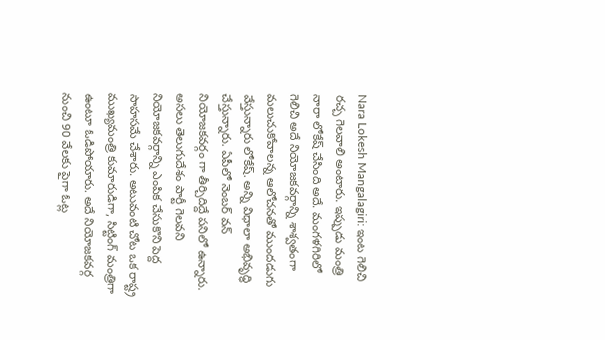Nara Lokesh Mangalagiri: ఇంట గెలిచి రచ్చ గెలవాలి అంటారు. ఇప్పుడు మంత్రి నారా లోకేష్ చేసింది అదే. మంగళగిరిలో గెలిచి అదే నియోజకవర్గాన్ని శాశ్వతంగా మలుచుకోవాలన్న ఆలోచనతో ముందడుగు వేస్తున్నారు లోకేష్. అన్ని విధాలా అభివృద్ధి చేస్తున్నారు. ఏపీలో నెంబర్ వన్ నియోజకవర్గం గా తీర్చిదిద్దే పనిలో ఉన్నారు. అసలు తెలుగుదేశం పార్టీ గెలవని నియోజకవర్గాన్ని ఎంపిక చేసుకొని పెద్ద సాహసమే చేశారు. అటువంటి చోట ఒక రాష్ట్ర ముఖ్యమంత్రి కుమారుడిగా, సిట్టింగ్ మంత్రిగా ఉంటూ ఓడిపోయారు. అదే నియోజకవర్గ నుంచి 90 వేలకు పైగా ఓట్ల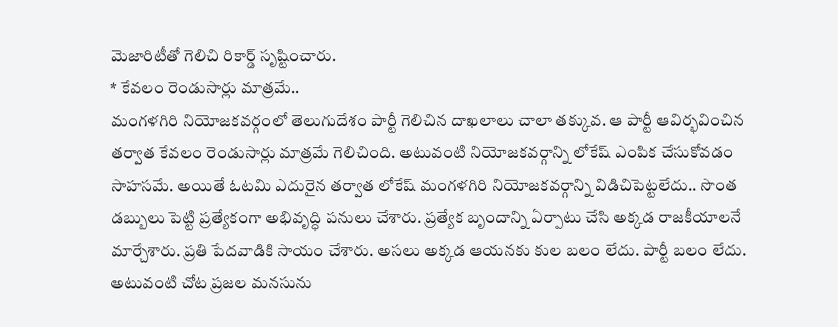మెజారిటీతో గెలిచి రికార్డ్ సృష్టించారు.
* కేవలం రెండుసార్లు మాత్రమే..
మంగళగిరి నియోజకవర్గంలో తెలుగుదేశం పార్టీ గెలిచిన దాఖలాలు చాలా తక్కువ. ఆ పార్టీ ఆవిర్భవించిన తర్వాత కేవలం రెండుసార్లు మాత్రమే గెలిచింది. అటువంటి నియోజకవర్గాన్ని లోకేష్ ఎంపిక చేసుకోవడం సాహసమే. అయితే ఓటమి ఎదురైన తర్వాత లోకేష్ మంగళగిరి నియోజకవర్గాన్ని విడిచిపెట్టలేదు.. సొంత డబ్బులు పెట్టి ప్రత్యేకంగా అభివృద్ధి పనులు చేశారు. ప్రత్యేక బృందాన్ని ఏర్పాటు చేసి అక్కడ రాజకీయాలనే మార్చేశారు. ప్రతి పేదవాడికి సాయం చేశారు. అసలు అక్కడ ఆయనకు కుల బలం లేదు. పార్టీ బలం లేదు. అటువంటి చోట ప్రజల మనసును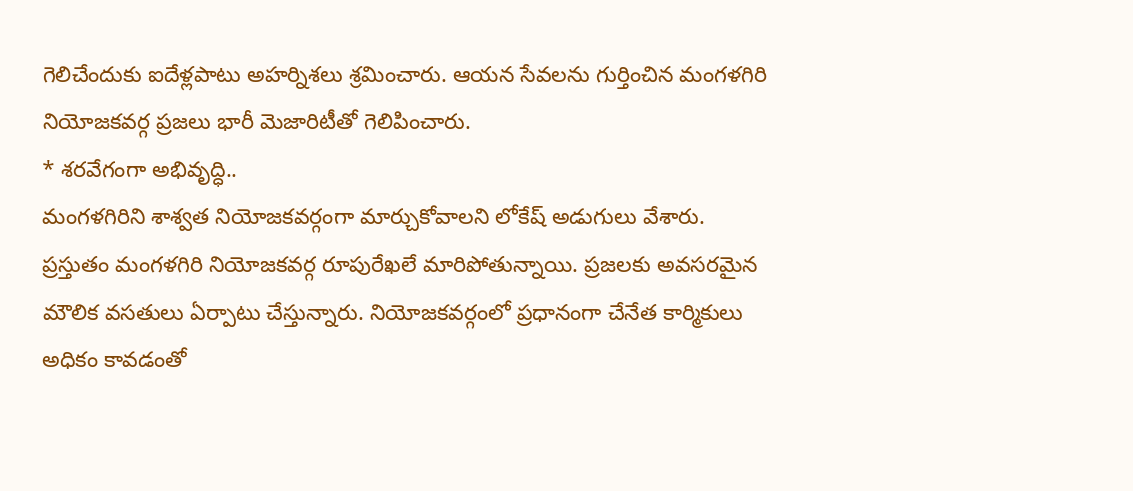గెలిచేందుకు ఐదేళ్లపాటు అహర్నిశలు శ్రమించారు. ఆయన సేవలను గుర్తించిన మంగళగిరి నియోజకవర్గ ప్రజలు భారీ మెజారిటీతో గెలిపించారు.
* శరవేగంగా అభివృద్ధి..
మంగళగిరిని శాశ్వత నియోజకవర్గంగా మార్చుకోవాలని లోకేష్ అడుగులు వేశారు. ప్రస్తుతం మంగళగిరి నియోజకవర్గ రూపురేఖలే మారిపోతున్నాయి. ప్రజలకు అవసరమైన మౌలిక వసతులు ఏర్పాటు చేస్తున్నారు. నియోజకవర్గంలో ప్రధానంగా చేనేత కార్మికులు అధికం కావడంతో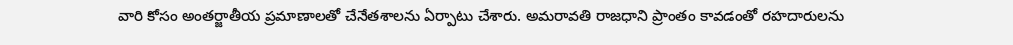వారి కోసం అంతర్జాతీయ ప్రమాణాలతో చేనేతశాలను ఏర్పాటు చేశారు. అమరావతి రాజధాని ప్రాంతం కావడంతో రహదారులను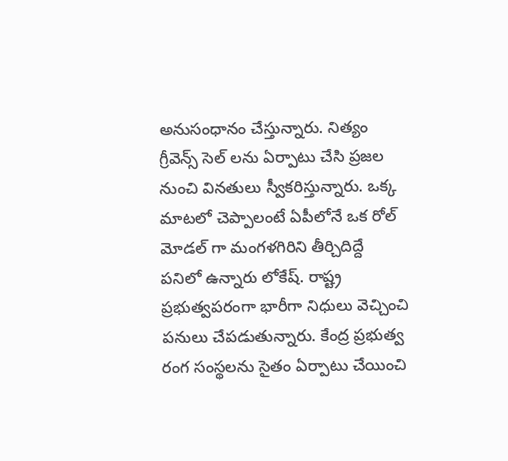అనుసంధానం చేస్తున్నారు. నిత్యం గ్రీవెన్స్ సెల్ లను ఏర్పాటు చేసి ప్రజల నుంచి వినతులు స్వీకరిస్తున్నారు. ఒక్క మాటలో చెప్పాలంటే ఏపీలోనే ఒక రోల్ మోడల్ గా మంగళగిరిని తీర్చిదిద్దే పనిలో ఉన్నారు లోకేష్. రాష్ట్ర ప్రభుత్వపరంగా భారీగా నిధులు వెచ్చించి పనులు చేపడుతున్నారు. కేంద్ర ప్రభుత్వ రంగ సంస్థలను సైతం ఏర్పాటు చేయించి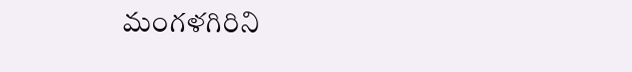మంగళగిరిని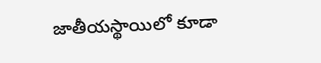జాతీయస్థాయిలో కూడా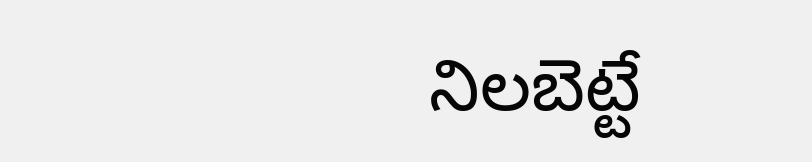నిలబెట్టే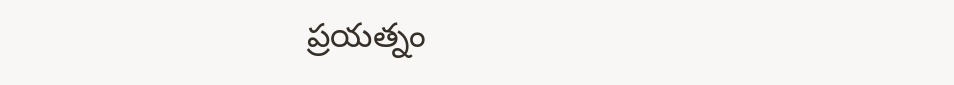ప్రయత్నం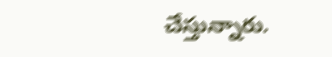చేస్తున్నారు.